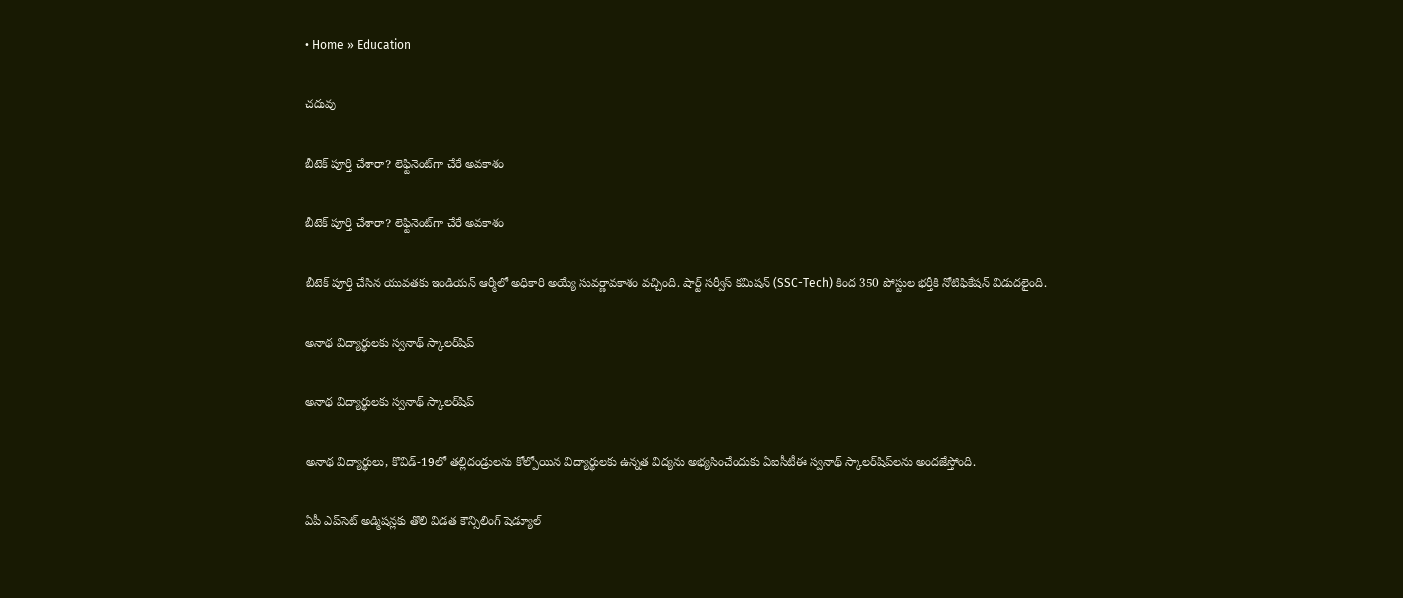• Home » Education

చదువు

బీటెక్ పూర్తి చేశారా? లెఫ్టినెంట్‌గా చేరే అవకాశం

బీటెక్ పూర్తి చేశారా? లెఫ్టినెంట్‌గా చేరే అవకాశం

బీటెక్ పూర్తి చేసిన యువతకు ఇండియన్ ఆర్మీలో అధికారి అయ్యే సువర్ణావకాశం వచ్చింది. షార్ట్ సర్వీస్ కమిషన్ (SSC-Tech) కింద 350 పోస్టుల భర్తీకి నోటిఫికేషన్ విడుదలైంది.

అనాథ విద్యార్థులకు స్వనాథ్ స్కాలర్‌షిప్‌

అనాథ విద్యార్థులకు స్వనాథ్ స్కాలర్‌షిప్‌

అనాథ విద్యార్థులు, కొవిడ్‌-19లో తల్లిదండ్రులను కోల్పోయిన విద్యార్థులకు ఉన్నత విద్యను అభ్యసించేందుకు ఏఐసీటీఈ స్వనాథ్‌ స్కాలర్‌షిప్‌లను అందజేస్తోంది.

ఏపీ ఎప్‌సెట్‌ అడ్మిషన్లకు తొలి విడత కౌన్సిలింగ్ షెడ్యూల్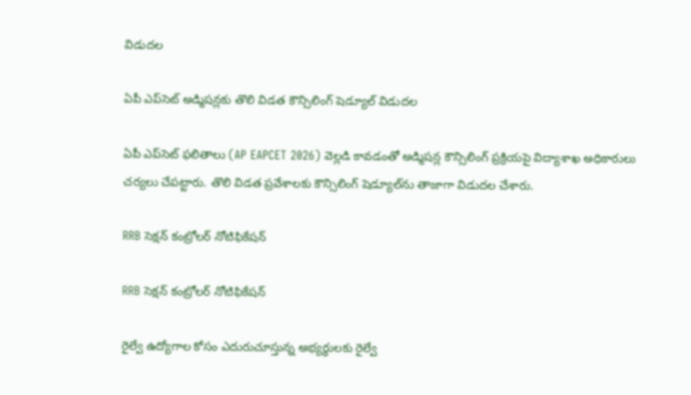విడుదల

ఏపీ ఎప్‌సెట్‌ అడ్మిషన్లకు తొలి విడత కౌన్సిలింగ్ షెడ్యూల్ విడుదల

ఏపీ ఎప్‌సెట్ ఫలితాలు (AP EAPCET 2026) వెల్లడి కావడంతో అడ్మిషన్ల కౌన్సిలింగ్ ప్రక్రియపై విద్యాశాఖ అధికారులు చర్యలు చేపట్టారు. తొలి విడత ప్రవేశాలకు కౌన్సిలింగ్ షెడ్యూల్‌ను తాజాగా విడుదల చేశారు.

RRB సెక్షన్ కంట్రోలర్ నోటిఫికేషన్

RRB సెక్షన్ కంట్రోలర్ నోటిఫికేషన్

రైల్వే ఉద్యోగాల కోసం ఎదురుచూస్తున్న అభ్యర్థులకు రైల్వే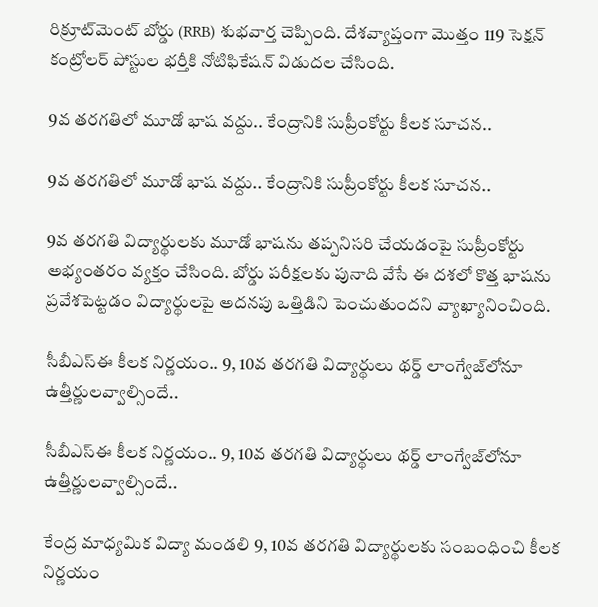రిక్రూట్‌మెంట్ బోర్డు (RRB) శుభవార్త చెప్పింది. దేశవ్యాప్తంగా మొత్తం 119 సెక్షన్ కంట్రోలర్ పోస్టుల భర్తీకి నోటిఫికేషన్ విడుదల చేసింది.

9వ తరగతిలో మూడో భాష వద్దు.. కేంద్రానికి సుప్రీంకోర్టు కీలక సూచన..

9వ తరగతిలో మూడో భాష వద్దు.. కేంద్రానికి సుప్రీంకోర్టు కీలక సూచన..

9వ తరగతి విద్యార్థులకు మూడో భాషను తప్పనిసరి చేయడంపై సుప్రీంకోర్టు అభ్యంతరం వ్యక్తం చేసింది. బోర్డు పరీక్షలకు పునాది వేసే ఈ దశలో కొత్త భాషను ప్రవేశపెట్టడం విద్యార్థులపై అదనపు ఒత్తిడిని పెంచుతుందని వ్యాఖ్యానించింది.

సీబీఎస్‌ఈ కీలక నిర్ణయం.. 9, 10వ తరగతి విద్యార్థులు థర్డ్ లాంగ్వేజ్‌లోనూ ఉత్తీర్ణులవ్వాల్సిందే..

సీబీఎస్‌ఈ కీలక నిర్ణయం.. 9, 10వ తరగతి విద్యార్థులు థర్డ్ లాంగ్వేజ్‌లోనూ ఉత్తీర్ణులవ్వాల్సిందే..

కేంద్ర మాధ్యమిక విద్యా మండలి 9, 10వ తరగతి విద్యార్థులకు సంబంధించి కీలక నిర్ణయం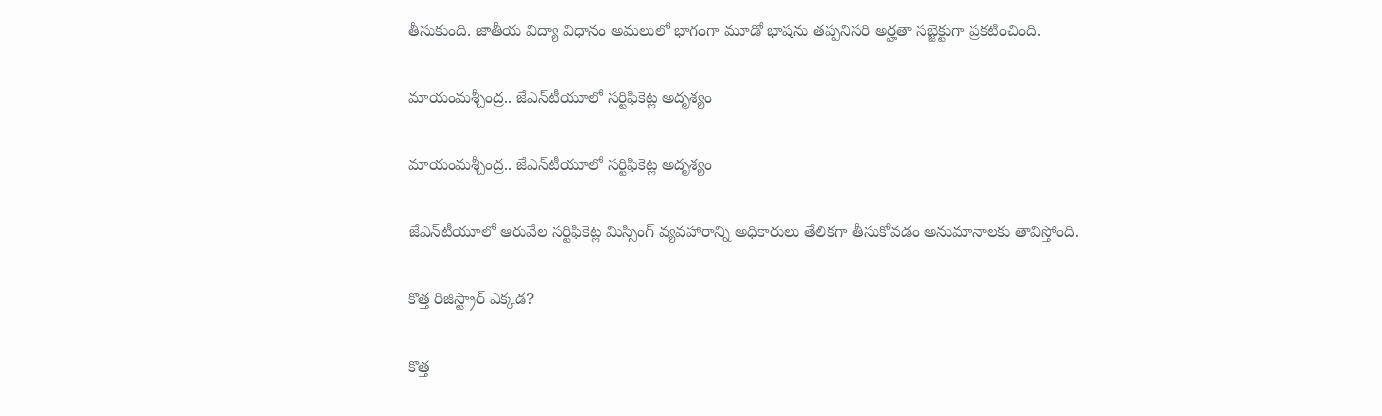తీసుకుంది. జాతీయ విద్యా విధానం అమలులో భాగంగా మూడో భాషను తప్పనిసరి అర్హతా సబ్జెక్టుగా ప్రకటించింది.

మాయంమశ్చీంద్ర.. జేఎన్‌టీయూలో సర్టిఫికెట్ల అదృశ్యం

మాయంమశ్చీంద్ర.. జేఎన్‌టీయూలో సర్టిఫికెట్ల అదృశ్యం

జేఎన్‌టీయూలో ఆరువేల సర్టిఫికెట్ల మిస్సింగ్‌ వ్యవహారాన్ని అధికారులు తేలికగా తీసుకోవడం అనుమానాలకు తావిస్తోంది.

కొత్త రిజిస్ట్రార్‌ ఎక్కడ?

కొత్త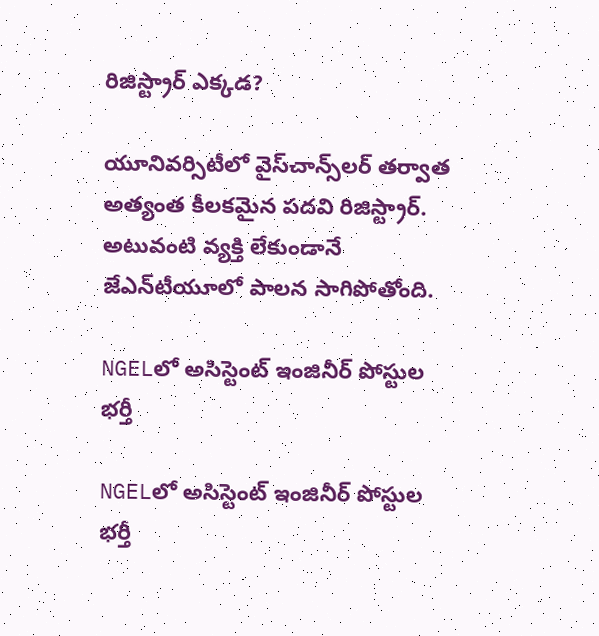రిజిస్ట్రార్‌ ఎక్కడ?

యూనివర్సిటీలో వైస్‌చాన్స్‌లర్‌ తర్వాత అత్యంత కీలకమైన పదవి రిజిస్ట్రార్‌. అటువంటి వ్యక్తి లేకుండానే జేఎన్‌టీయూలో పాలన సాగిపోతోంది.

NGELలో అసిస్టెంట్ ఇంజినీర్ పోస్టుల భర్తీ

NGELలో అసిస్టెంట్ ఇంజినీర్ పోస్టుల భర్తీ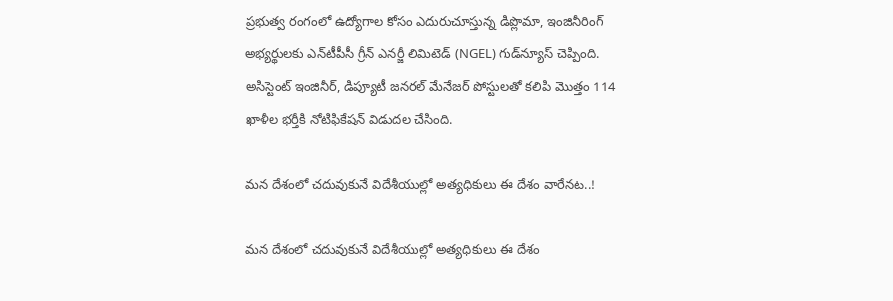ప్రభుత్వ రంగంలో ఉద్యోగాల కోసం ఎదురుచూస్తున్న డిప్లొమా, ఇంజినీరింగ్ అభ్యర్థులకు ఎన్‌టీపీసీ గ్రీన్ ఎనర్జీ లిమిటెడ్ (NGEL) గుడ్‌న్యూస్ చెప్పింది. అసిస్టెంట్ ఇంజినీర్, డిప్యూటీ జనరల్ మేనేజర్ పోస్టులతో కలిపి మొత్తం 114 ఖాళీల భర్తీకి నోటిఫికేషన్ విడుదల చేసింది.

మన దేశంలో చదువుకునే విదేశీయుల్లో అత్యధికులు ఈ దేశం వారేనట..!

మన దేశంలో చదువుకునే విదేశీయుల్లో అత్యధికులు ఈ దేశం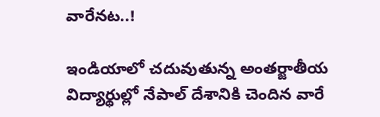వారేనట..!

ఇండియాలో చదువుతున్న అంతర్జాతీయ విద్యార్థుల్లో నేపాల్ దేశానికి చెందిన వారే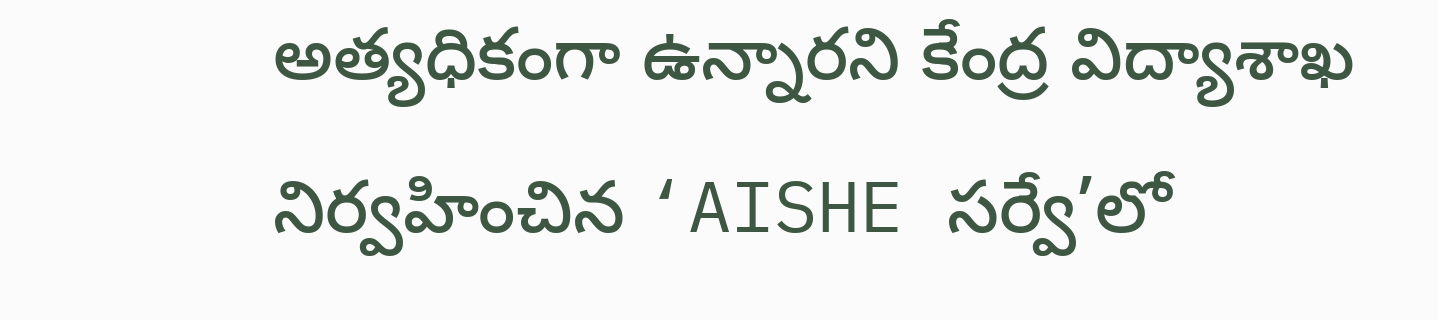అత్యధికంగా ఉన్నారని కేంద్ర విద్యాశాఖ నిర్వహించిన ‘AISHE సర్వే’లో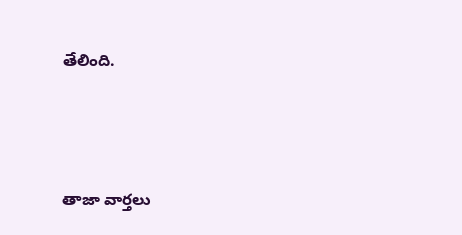తేలింది.



తాజా వార్తలు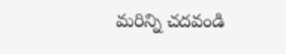మరిన్ని చదవండి